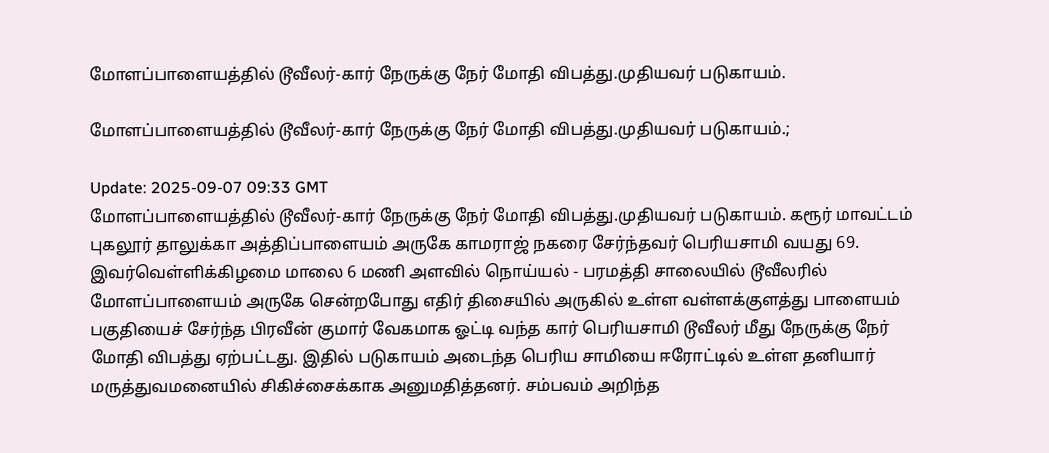மோளப்பாளையத்தில் டூவீலர்-கார் நேருக்கு நேர் மோதி விபத்து.முதியவர் படுகாயம்.

மோளப்பாளையத்தில் டூவீலர்-கார் நேருக்கு நேர் மோதி விபத்து.முதியவர் படுகாயம்.;

Update: 2025-09-07 09:33 GMT
மோளப்பாளையத்தில் டூவீலர்-கார் நேருக்கு நேர் மோதி விபத்து.முதியவர் படுகாயம். கரூர் மாவட்டம் புகலூர் தாலுக்கா அத்திப்பாளையம் அருகே காமராஜ் நகரை சேர்ந்தவர் பெரியசாமி வயது 69. இவர்வெள்ளிக்கிழமை மாலை 6 மணி அளவில் நொய்யல் - பரமத்தி சாலையில் டூவீலரில் மோளப்பாளையம் அருகே சென்றபோது எதிர் திசையில் அருகில் உள்ள வள்ளக்குளத்து பாளையம் பகுதியைச் சேர்ந்த பிரவீன் குமார் வேகமாக ஓட்டி வந்த கார் பெரியசாமி டூவீலர் மீது நேருக்கு நேர் மோதி விபத்து ஏற்பட்டது. இதில் படுகாயம் அடைந்த பெரிய சாமியை ஈரோட்டில் உள்ள தனியார் மருத்துவமனையில் சிகிச்சைக்காக அனுமதித்தனர். சம்பவம் அறிந்த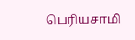பெரியசாமி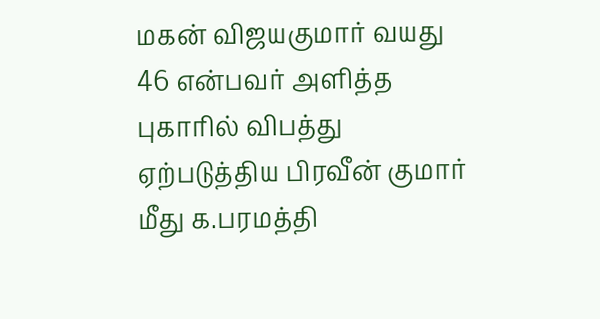மகன் விஜயகுமார் வயது 46 என்பவர் அளித்த புகாரில் விபத்து ஏற்படுத்திய பிரவீன் குமார் மீது க.பரமத்தி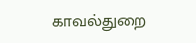காவல்துறை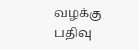வழக்கு பதிவு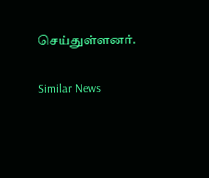செய்துள்ளனர்.

Similar News